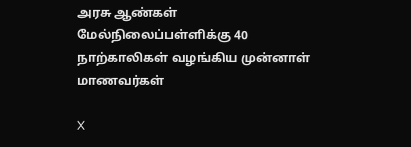அரசு ஆண்கள் மேல்நிலைப்பள்ளிக்கு 40 நாற்காலிகள் வழங்கிய முன்னாள் மாணவர்கள்

X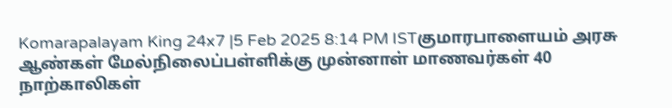Komarapalayam King 24x7 |5 Feb 2025 8:14 PM ISTகுமாரபாளையம் அரசு ஆண்கள் மேல்நிலைப்பள்ளிக்கு முன்னாள் மாணவர்கள் 40 நாற்காலிகள்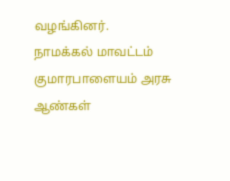வழங்கினர்.
நாமக்கல் மாவட்டம் குமாரபாளையம் அரசு ஆண்கள்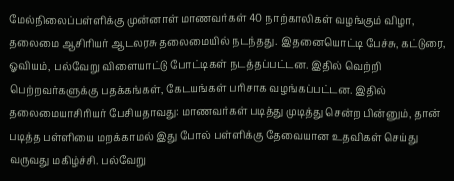மேல்நிலைப்பள்ளிக்கு முன்னாள் மாணவர்கள் 40 நாற்காலிகள் வழங்கும் விழா, தலைமை ஆசிரியர் ஆடலரசு தலைமையில் நடந்தது. இதனையொட்டி பேச்சு, கட்டுரை, ஓவியம், பல்வேறு விளையாட்டு போட்டிகள் நடத்தப்பட்டன. இதில் வெற்றி பெற்றவர்களுக்கு பதக்கங்கள், கேடயங்கள் பரிசாக வழங்கப்பட்டன. இதில் தலைமையாசிரியர் பேசியதாவது: மாணவர்கள் படித்து முடித்து சென்ற பின்னும், தான் படித்த பள்ளியை மறக்காமல் இது போல் பள்ளிக்கு தேவையான உதவிகள் செய்து வருவது மகிழ்ச்சி. பல்வேறு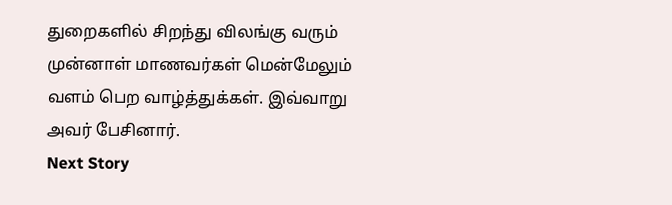துறைகளில் சிறந்து விலங்கு வரும் முன்னாள் மாணவர்கள் மென்மேலும் வளம் பெற வாழ்த்துக்கள். இவ்வாறு அவர் பேசினார்.
Next Story